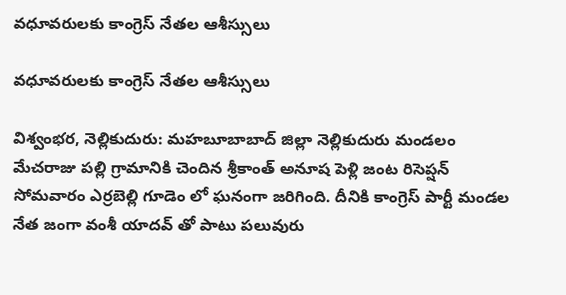వధూవరులకు కాంగ్రెస్ నేతల ఆశీస్సులు

వధూవరులకు కాంగ్రెస్ నేతల ఆశీస్సులు

విశ్వంభర, నెల్లికుదురు: మహబూబాబాద్ జిల్లా నెల్లికుదురు మండలం మేచరాజు పల్లి గ్రామానికి చెందిన శ్రీకాంత్ అనూష పెళ్లి జంట రిసెప్షన్ సోమవారం ఎర్రబెల్లి గూడెం లో ఘనంగా జరిగింది. దీనికి కాంగ్రెస్ పార్టీ మండల నేత జంగా వంశీ యాదవ్ తో పాటు పలువురు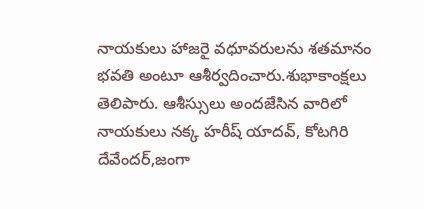నాయకులు హాజరై వధూవరులను శతమానం భవతి అంటూ ఆశీర్వదించారు.శుభాకాంక్షలు తెలిపారు. ఆశీస్సులు అందజేసిన వారిలో నాయకులు నక్క హరీష్ యాదవ్, కోటగిరి దేవేందర్,జంగా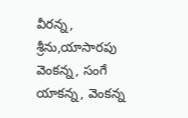వీరన్న, శ్రీను,యాసారపు వెంకన్న, సంగే యాకన్న, వెంకన్న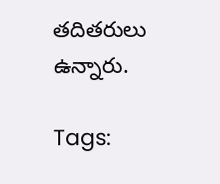తదితరులు ఉన్నారు.

Tags: